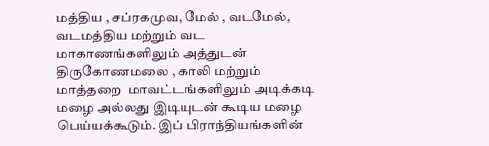மத்திய , சப்ரகமுவ, மேல் , வடமேல், வடமத்திய மற்றும் வட மாகாணங்களிலும் அத்துடன் திருகோணமலை , காலி மற்றும் மாத்தறை  மாவட்டங்களிலும் அடிக்கடி மழை அல்லது இடியுடன் கூடிய மழை பெய்யக்கூடும். இப் பிராந்தியங்களின்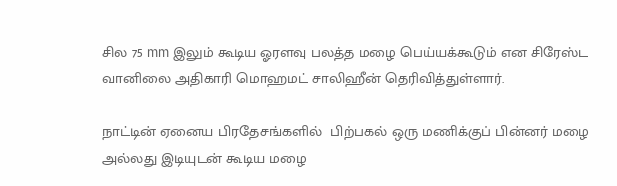சில 75 mm இலும் கூடிய ஓரளவு பலத்த மழை பெய்யக்கூடும் என சிரேஸ்ட  வானிலை அதிகாரி மொஹமட் சாலிஹீன் தெரிவித்துள்ளார்.

நாட்டின் ஏனைய பிரதேசங்களில்  பிற்பகல் ஒரு மணிக்குப் பின்னர் மழை அல்லது இடியுடன் கூடிய மழை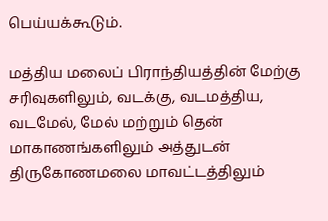பெய்யக்கூடும்.

மத்திய மலைப் பிராந்தியத்தின் மேற்கு சரிவுகளிலும், வடக்கு, வடமத்திய, வடமேல், மேல் மற்றும் தென் மாகாணங்களிலும் அத்துடன் திருகோணமலை மாவட்டத்திலும்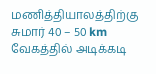மணித்தியாலத்திற்கு சுமார் 40 – 50 km வேகத்தில் அடிக்கடி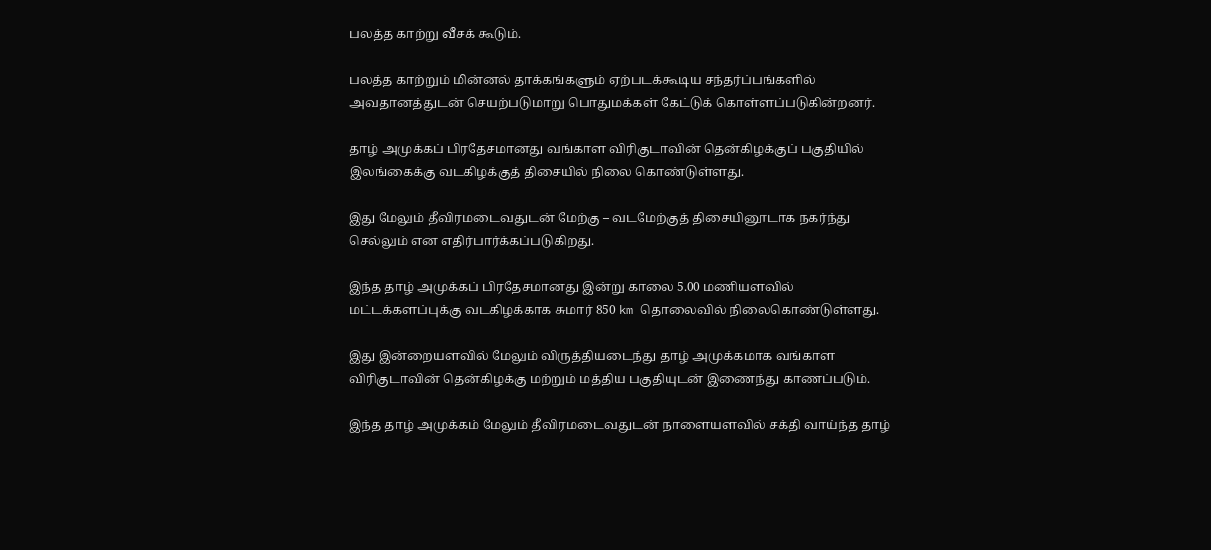பலத்த காற்று வீசக் கூடும்.

பலத்த காற்றும் மின்னல் தாக்கங்களும் ஏற்படக்கூடிய சந்தர்ப்பங்களில்  அவதானத்துடன் செயற்படுமாறு பொதுமக்கள் கேட்டுக் கொள்ளப்படுகின்றனர்.

தாழ் அமுக்கப் பிரதேசமானது வங்காள விரிகுடாவின் தென்கிழக்குப் பகுதியில் இலங்கைக்கு வடகிழக்குத் திசையில் நிலை கொண்டுள்ளது.

இது மேலும் தீவிரமடைவதுடன் மேற்கு – வடமேற்குத் திசையினூடாக நகர்ந்து செல்லும் என எதிர்பார்க்கப்படுகிறது.

இந்த தாழ் அமுக்கப் பிரதேசமானது இன்று காலை 5.00 மணியளவில் மட்டக்களப்புக்கு வடகிழக்காக சுமார் 850 km தொலைவில் நிலைகொண்டுள்ளது.

இது இன்றையளவில் மேலும் விருத்தியடைந்து தாழ் அமுக்கமாக வங்காள விரிகுடாவின் தென்கிழக்கு மற்றும் மத்திய பகுதியுடன் இணைந்து காணப்படும்.

இந்த தாழ் அமுக்கம் மேலும் தீவிரமடைவதுடன் நாளையளவில் சக்தி வாய்ந்த தாழ்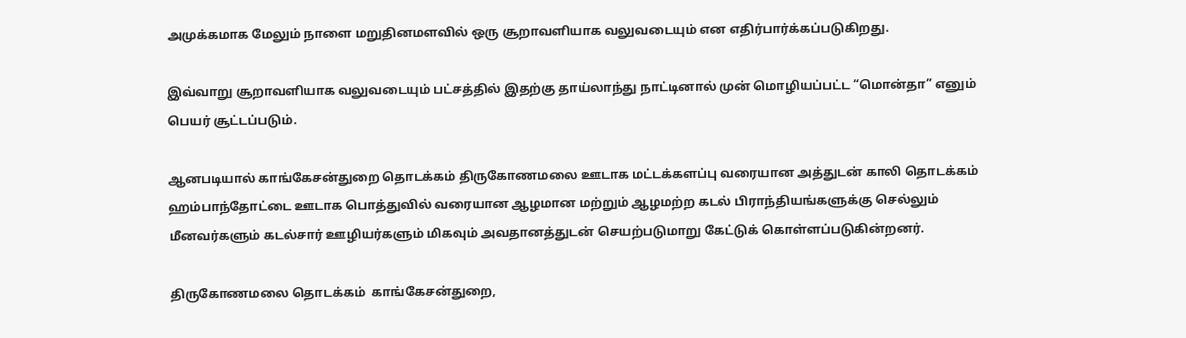அமுக்கமாக மேலும் நாளை மறுதினமளவில் ஒரு சூறாவளியாக வலுவடையும் என எதிர்பார்க்கப்படுகிறது.

இவ்வாறு சூறாவளியாக வலுவடையும் பட்சத்தில் இதற்கு தாய்லாந்து நாட்டினால் முன் மொழியப்பட்ட “மொன்தா” எனும் பெயர் சூட்டப்படும்.

ஆனபடியால் காங்கேசன்துறை தொடக்கம் திருகோணமலை ஊடாக மட்டக்களப்பு வரையான அத்துடன் காலி தொடக்கம் ஹம்பாந்தோட்டை ஊடாக பொத்துவில் வரையான ஆழமான மற்றும் ஆழமற்ற கடல் பிராந்தியங்களுக்கு செல்லும் மீனவர்களும் கடல்சார் ஊழியர்களும் மிகவும் அவதானத்துடன் செயற்படுமாறு கேட்டுக் கொள்ளப்படுகின்றனர்.

திருகோணமலை தொடக்கம்  காங்கேசன்துறை,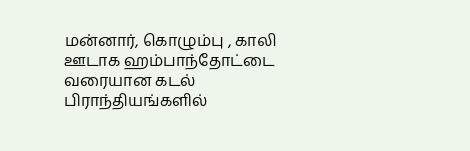மன்னார், கொழும்பு , காலி ஊடாக ஹம்பாந்தோட்டை வரையான கடல் பிராந்தியங்களில்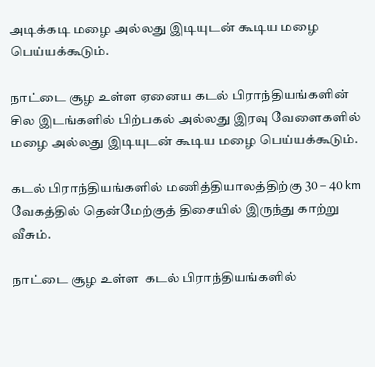அடிக்கடி மழை அல்லது இடியுடன் கூடிய மழை பெய்யக்கூடும்.

நாட்டை சூழ உள்ள ஏனைய கடல் பிராந்தியங்களின் சில இடங்களில் பிற்பகல் அல்லது இரவு வேளைகளில் மழை அல்லது இடியுடன் கூடிய மழை பெய்யக்கூடும்.

கடல் பிராந்தியங்களில் மணித்தியாலத்திற்கு 30 – 40 km வேகத்தில் தென்மேற்குத் திசையில் இருந்து காற்று வீசும்.

நாட்டை சூழ உள்ள  கடல் பிராந்தியங்களில்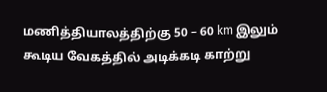மணித்தியாலத்திற்கு 50 – 60 km இலும் கூடிய வேகத்தில் அடிக்கடி காற்று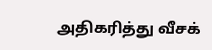அதிகரித்து வீசக்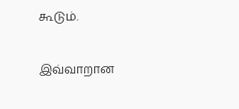கூடும்.

இவ்வாறான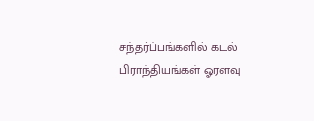சந்தர்ப்பங்களில் கடல் பிராந்தியங்கள் ஓரளவு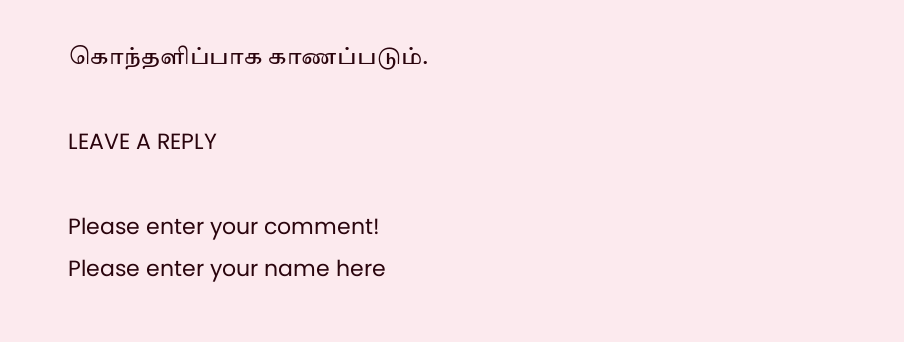கொந்தளிப்பாக காணப்படும்.

LEAVE A REPLY

Please enter your comment!
Please enter your name here